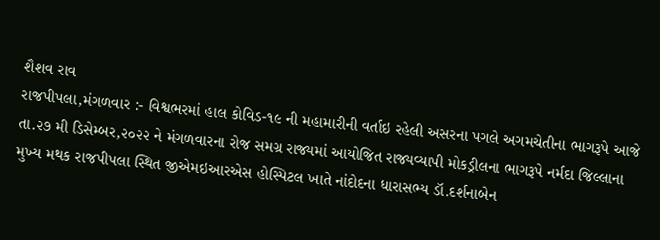શૈશવ રાવ
રાજપીપલા,મંગળવાર :- વિશ્વભરમાં હાલ કોવિડ-૧૯ ની મહામારીની વર્તાઇ રહેલી અસરના પગલે અગમચેતીના ભાગરૂપે આજે તા.૨૭ મી ડિસેમ્બર,૨૦૨૨ ને મંગળવારના રોજ સમગ્ર રાજ્યમાં આયોજિત રાજ્યવ્યાપી મોકડ્રીલના ભાગરૂપે નર્મદા જિલ્લાના મુખ્ય મથક રાજપીપલા સ્થિત જીએમઇઆરએસ હોસ્પિટલ ખાતે નાંદોદના ધારાસભ્ય ડૉ.દર્શનાબેન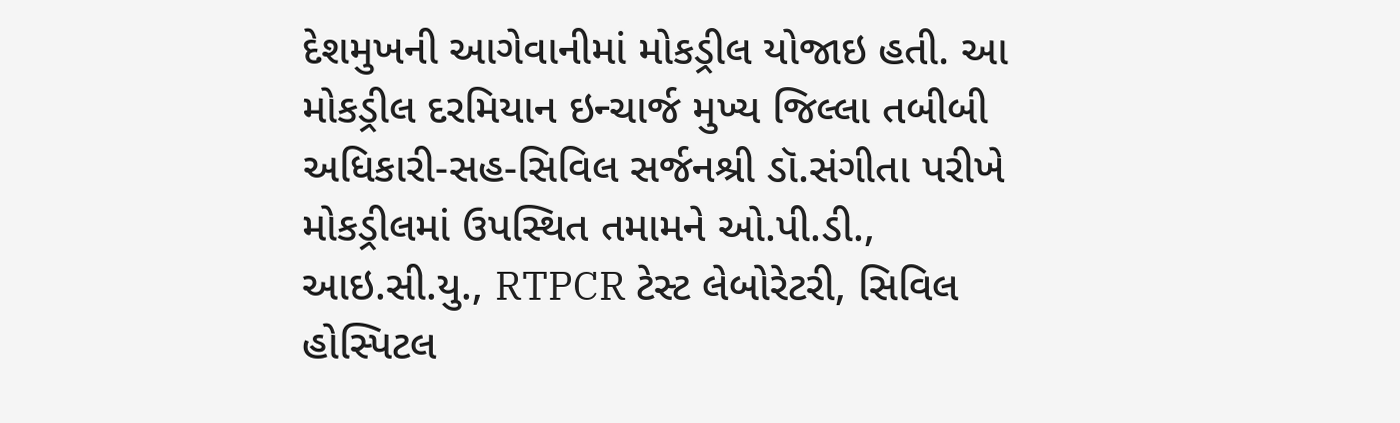દેશમુખની આગેવાનીમાં મોકડ્રીલ યોજાઇ હતી. આ મોકડ્રીલ દરમિયાન ઇન્ચાર્જ મુખ્ય જિલ્લા તબીબી અધિકારી-સહ-સિવિલ સર્જનશ્રી ડૉ.સંગીતા પરીખે મોકડ્રીલમાં ઉપસ્થિત તમામને ઓ.પી.ડી., આઇ.સી.યુ., RTPCR ટેસ્ટ લેબોરેટરી, સિવિલ હોસ્પિટલ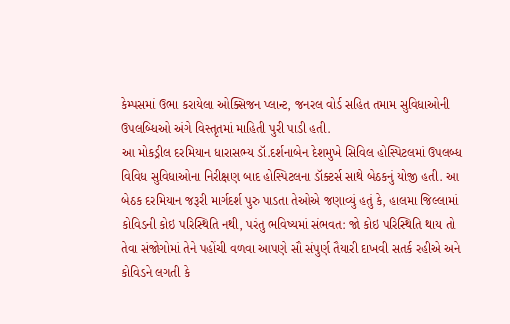કેમ્પસમાં ઉભા કરાયેલા ઓક્સિજન પ્લાન્ટ, જનરલ વોર્ડ સહિત તમામ સુવિધાઓની ઉપલબ્ધિઓ અંગે વિસ્તૃતમાં માહિતી પુરી પાડી હતી.
આ મોકડ્રીલ દરમિયાન ધારાસભ્ય ડૉ.દર્શનાબેન દેશમુખે સિવિલ હોસ્પિટલમાં ઉપલબ્ધ વિવિધ સુવિધાઓના નિરીક્ષણ બાદ હોસ્પિટલના ડૉક્ટર્સ સાથે બેઠકનું યોજી હતી. આ બેઠક દરમિયાન જરૂરી માર્ગદર્શ પુરુ પાડતા તેઓએ જણાવ્યું હતું કે, હાલમા જિલ્લામાં કોવિડની કોઇ પરિસ્થિતિ નથી, પરંતુ ભવિષ્યમાં સંભવત: જો કોઇ પરિસ્થિતિ થાય તો તેવા સંજોગોમાં તેને પહોંચી વળવા આપણે સૌ સંપુર્ણ તૈયારી દાખવી સતર્ક રહીએ અને કોવિડને લગતી કે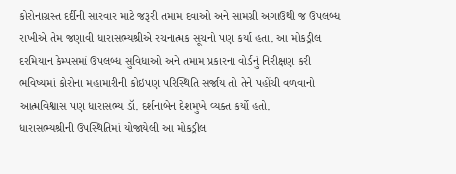કોરોનાગ્રસ્ત દર્દીની સારવાર માટે જરૂરી તમામ દવાઓ અને સામગ્રી અગાઉથી જ ઉપલબ્ધ રાખીએ તેમ જણાવી ધારાસભ્યશ્રીએ રચનાત્મક સૂચનો પણ કર્યા હતા. આ મોકડ્રીલ દરમિયાન કેમ્પસમાં ઉપલબ્ધ સુવિધાઓ અને તમામ પ્રકારના વોર્ડનું નિરીક્ષણ કરી ભવિષ્યમાં કોરોના મહામારીની કોઇપણ પરિસ્થિતિ સર્જાય તો તેને પહોંચી વળવાનો આત્મવિશ્વાસ પણ ધારાસભ્ય ડૉ. દર્શનાબેન દેશમુખે વ્યક્ત કર્યો હતો.
ધારાસભ્યશ્રીની ઉપસ્થિતિમાં યોજાયેલી આ મોકડ્રીલ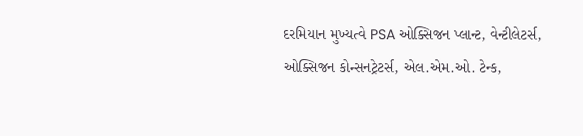દરમિયાન મુખ્યત્વે PSA ઓક્સિજન પ્લાન્ટ, વેન્ટીલેટર્સ, ઓક્સિજન કોન્સનટ્રેટર્સ, એલ.એમ.ઓ. ટેન્ક,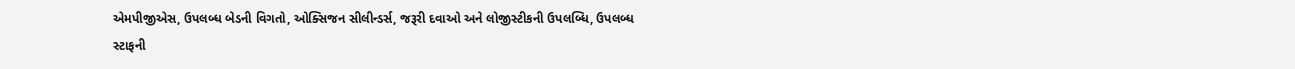એમપીજીએસ, ઉપલબ્ધ બેડની વિગતો, ઓક્સિજન સીલીન્ડર્સ, જરૂરી દવાઓ અને લોજીસ્ટીકની ઉપલબ્ધિ, ઉપલબ્ધ સ્ટાફની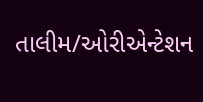તાલીમ/ઓરીએન્ટેશન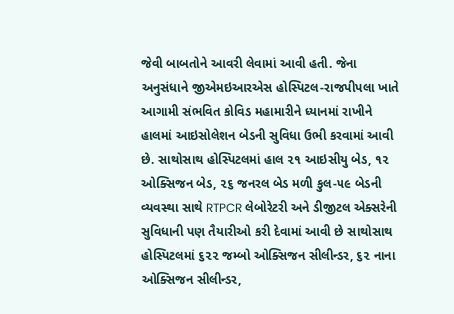જેવી બાબતોને આવરી લેવામાં આવી હતી. જેના અનુસંધાને જીએમઇઆરએસ હોસ્પિટલ-રાજપીપલા ખાતે આગામી સંભવિત કોવિડ મહામારીને ધ્યાનમાં રાખીને હાલમાં આઇસોલેશન બેડની સુવિધા ઉભી કરવામાં આવી છે. સાથોસાથ હોસ્પિટલમાં હાલ ૨૧ આઇસીયુ બેડ, ૧૨ ઓક્સિજન બેડ, ૨૬ જનરલ બેડ મળી કુલ-૫૯ બેડની વ્યવસ્થા સાથે RTPCR લેબોરેટરી અને ડીજીટલ એક્સરેની સુવિધાની પણ તૈયારીઓ કરી દેવામાં આવી છે સાથોસાથ હોસ્પિટલમાં ૬૨૨ જમ્બો ઓક્સિજન સીલીન્ડર, ૬૨ નાના ઓક્સિજન સીલીન્ડર,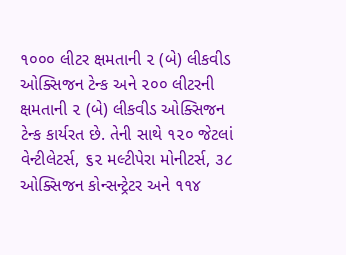૧૦૦૦ લીટર ક્ષમતાની ૨ (બે) લીકવીડ ઓક્સિજન ટેન્ક અને ૨૦૦ લીટરની ક્ષમતાની ૨ (બે) લીકવીડ ઓક્સિજન ટેન્ક કાર્યરત છે. તેની સાથે ૧૨૦ જેટલાં વેન્ટીલેટર્સ, ૬૨ મલ્ટીપેરા મોનીટર્સ, ૩૮ ઓક્સિજન કોન્સન્ટ્રેટર અને ૧૧૪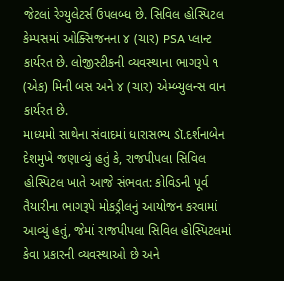જેટલાં રેગ્યુલેટર્સ ઉપલબ્ધ છે. સિવિલ હોસ્પિટલ કેમ્પસમાં ઓક્સિજનના ૪ (ચાર) PSA પ્લાન્ટ કાર્યરત છે. લોજીસ્ટીકની વ્યવસ્થાના ભાગરૂપે ૧ (એક) મિની બસ અને ૪ (ચાર) એમ્બ્યુલન્સ વાન કાર્યરત છે.
માધ્યમો સાથેના સંવાદમાં ધારાસભ્ય ડૉ.દર્શનાબેન દેશમુખે જણાવ્યું હતું કે, રાજપીપલા સિવિલ હોસ્પિટલ ખાતે આજે સંભવત: કોવિડની પૂર્વ તૈયારીના ભાગરૂપે મોકડ્રીલનું આયોજન કરવામાં આવ્યું હતું, જેમાં રાજપીપલા સિવિલ હોસ્પિટલમાં કેવા પ્રકારની વ્યવસ્થાઓ છે અને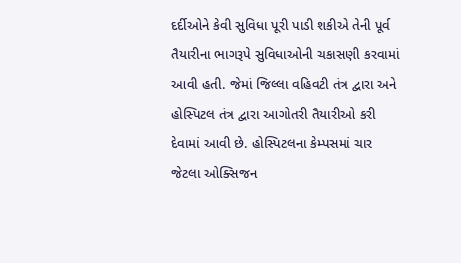દર્દીઓને કેવી સુવિધા પૂરી પાડી શકીએ તેની પૂર્વ તૈયારીના ભાગરૂપે સુવિધાઓની ચકાસણી કરવામાં આવી હતી. જેમાં જિલ્લા વહિવટી તંત્ર દ્વારા અને હોસ્પિટલ તંત્ર દ્વારા આગોતરી તૈયારીઓ કરી દેવામાં આવી છે. હોસ્પિટલના કેમ્પસમાં ચાર જેટલા ઓક્સિજન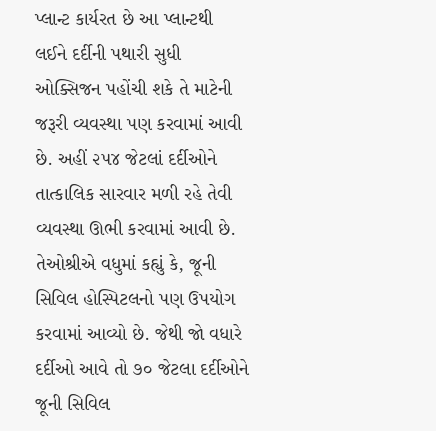પ્લાન્ટ કાર્યરત છે આ પ્લાન્ટથી લઈને દર્દીની પથારી સુધી ઓક્સિજન પહોંચી શકે તે માટેની જરૂરી વ્યવસ્થા પણ કરવામાં આવી છે. અહીં ૨૫૪ જેટલાં દર્દીઓને તાત્કાલિક સારવાર મળી રહે તેવી વ્યવસ્થા ઊભી કરવામાં આવી છે. તેઓશ્રીએ વધુમાં કહ્યું કે, જૂની સિવિલ હોસ્પિટલનો પણ ઉપયોગ કરવામાં આવ્યો છે. જેથી જો વધારે દર્દીઓ આવે તો ૭૦ જેટલા દર્દીઓને જૂની સિવિલ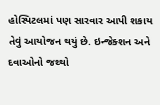હોસ્પિટલમાં પણ સારવાર આપી શકાય તેવું આયોજન થયું છે. ઇન્જેક્શન અને દવાઓનો જથ્થો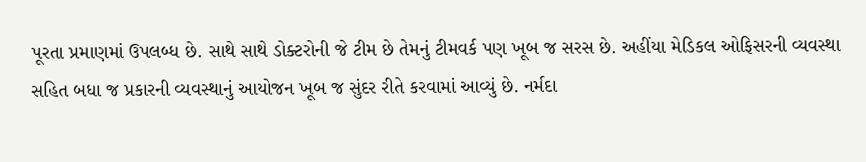પૂરતા પ્રમાણમાં ઉપલબ્ધ છે. સાથે સાથે ડોક્ટરોની જે ટીમ છે તેમનું ટીમવર્ક પણ ખૂબ જ સરસ છે. અહીંયા મેડિકલ ઓફિસરની વ્યવસ્થા સહિત બધા જ પ્રકારની વ્યવસ્થાનું આયોજન ખૂબ જ સુંદર રીતે કરવામાં આવ્યું છે. નર્મદા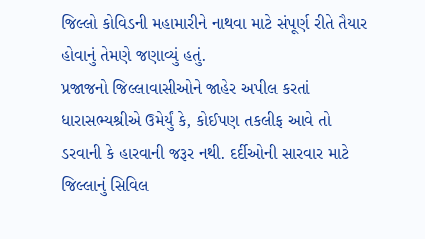જિલ્લો કોવિડની મહામારીને નાથવા માટે સંપૂર્ણ રીતે તૈયાર હોવાનું તેમણે જણાવ્યું હતું.
પ્રજાજનો જિલ્લાવાસીઓને જાહેર અપીલ કરતાં ધારાસભ્યશ્રીએ ઉમેર્યું કે, કોઈપણ તકલીફ આવે તો ડરવાની કે હારવાની જરૂર નથી. દર્દીઓની સારવાર માટે જિલ્લાનું સિવિલ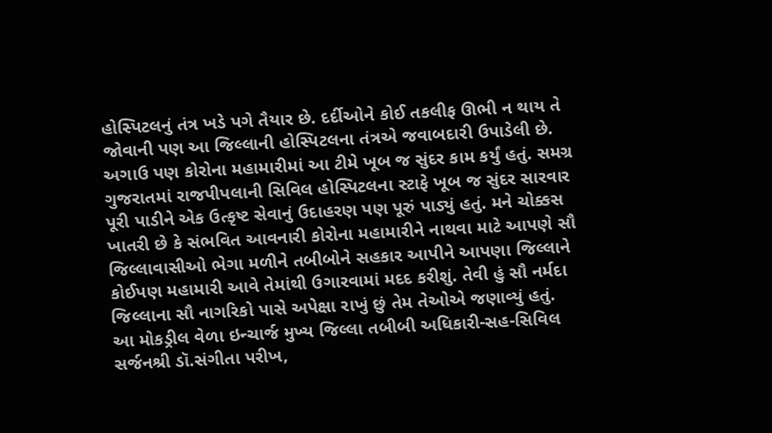હોસ્પિટલનું તંત્ર ખડે પગે તૈયાર છે. દર્દીઓને કોઈ તકલીફ ઊભી ન થાય તે જોવાની પણ આ જિલ્લાની હોસ્પિટલના તંત્રએ જવાબદારી ઉપાડેલી છે. અગાઉ પણ કોરોના મહામારીમાં આ ટીમે ખૂબ જ સુંદર કામ કર્યું હતું. સમગ્ર ગુજરાતમાં રાજપીપલાની સિવિલ હોસ્પિટલના સ્ટાફે ખૂબ જ સુંદર સારવાર પૂરી પાડીને એક ઉત્કૃષ્ટ સેવાનું ઉદાહરણ પણ પૂરું પાડ્યું હતું. મને ચોક્કસ ખાતરી છે કે સંભવિત આવનારી કોરોના મહામારીને નાથવા માટે આપણે સૌ જિલ્લાવાસીઓ ભેગા મળીને તબીબોને સહકાર આપીને આપણા જિલ્લાને કોઈપણ મહામારી આવે તેમાંથી ઉગારવામાં મદદ કરીશું. તેવી હું સૌ નર્મદા જિલ્લાના સૌ નાગરિકો પાસે અપેક્ષા રાખું છું તેમ તેઓએ જણાવ્યું હતું.
આ મોકડ્રીલ વેળા ઇન્ચાર્જ મુખ્ય જિલ્લા તબીબી અધિકારી-સહ-સિવિલ સર્જનશ્રી ડૉ.સંગીતા પરીખ,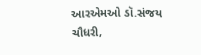આરએમઓ ડૉ.સંજય ચૌધરી,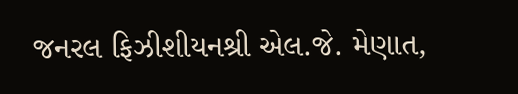જનરલ ફિઝીશીયનશ્રી એલ.જે. મેણાત,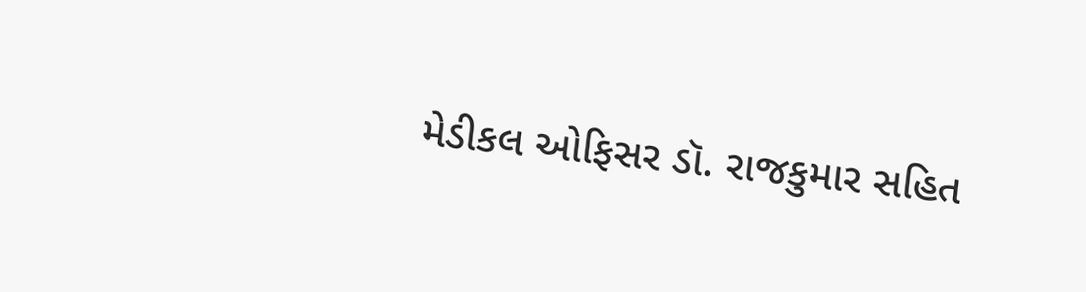મેડીકલ ઓફિસર ડૉ. રાજકુમાર સહિત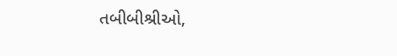તબીબીશ્રીઓ,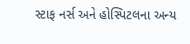સ્ટાફ નર્સ અને હોસ્પિટલના અન્ય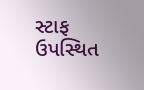સ્ટાફ ઉપસ્થિત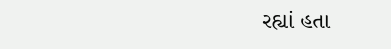રહ્યાં હતા